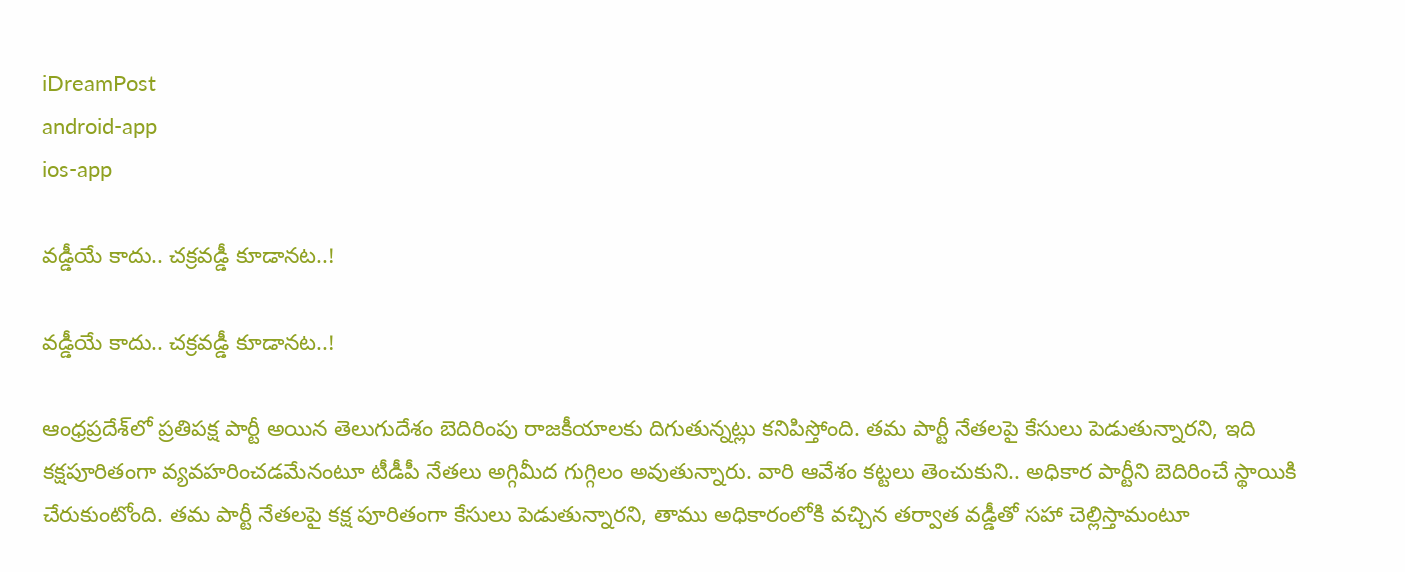iDreamPost
android-app
ios-app

వడ్డీయే కాదు.. చక్రవడ్డీ కూడానట..!

వడ్డీయే కాదు.. చక్రవడ్డీ కూడానట..!

ఆంధ్రప్రదేశ్‌లో ప్రతిపక్ష పార్టీ అయిన తెలుగుదేశం బెదిరింపు రాజకీయాలకు దిగుతున్నట్లు కనిపిస్తోంది. తమ పార్టీ నేతలపై కేసులు పెడుతున్నారని, ఇది కక్షపూరితంగా వ్యవహరించడమేనంటూ టీడీపీ నేతలు అగ్గిమీద గుగ్గిలం అవుతున్నారు. వారి ఆవేశం కట్టలు తెంచుకుని.. అధికార పార్టీని బెదిరించే స్థాయికి చేరుకుంటోంది. తమ పార్టీ నేతలపై కక్ష పూరితంగా కేసులు పెడుతున్నారని, తాము అధికారంలోకి వచ్చిన తర్వాత వడ్డీతో సహా చెల్లిస్తామంటూ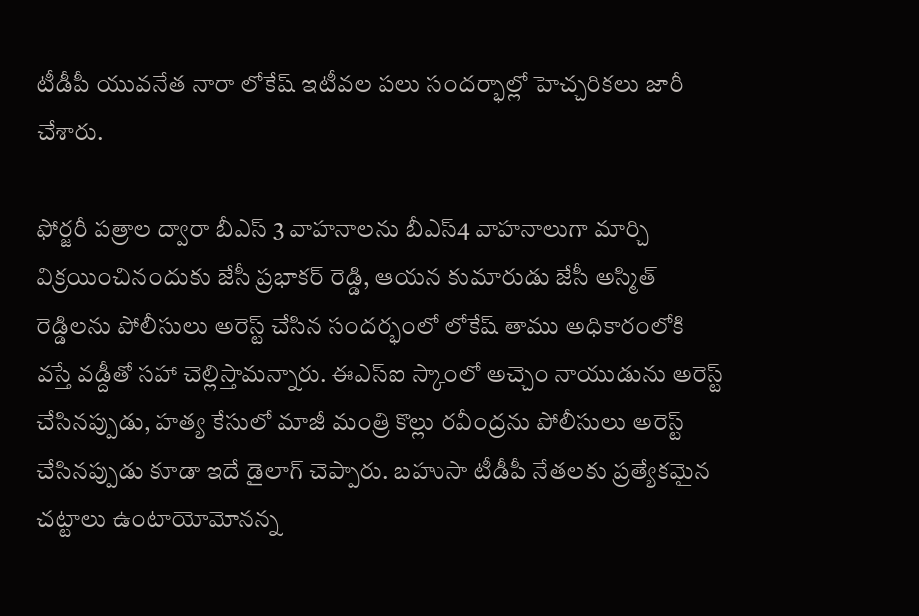టీడీపీ యువనేత నారా లోకేష్‌ ఇటీవల పలు సందర్భాల్లో హెచ్చరికలు జారీ చేశారు.

ఫోర్జరీ పత్రాల ద్వారా బీఎస్‌ 3 వాహనాలను బీఎస్‌4 వాహనాలుగా మార్చి విక్రయించినందుకు జేసీ ప్రభాకర్‌ రెడ్డి, ఆయన కుమారుడు జేసీ అస్మిత్‌ రెడ్డిలను పోలీసులు అరెస్ట్‌ చేసిన సందర్భంలో లోకేష్‌ తాము అధికారంలోకి వస్తే వడ్దీతో సహా చెల్లిస్తామన్నారు. ఈఎస్‌ఐ స్కాంలో అచ్చెం నాయుడును అరెస్ట్‌ చేసినప్పుడు, హత్య కేసులో మాజీ మంత్రి కొల్లు రవీంద్రను పోలీసులు అరెస్ట్‌ చేసినప్పుడు కూడా ఇదే డైలాగ్‌ చెప్పారు. బహుసా టీడీపీ నేతలకు ప్రత్యేకమైన చట్టాలు ఉంటాయోమోనన్న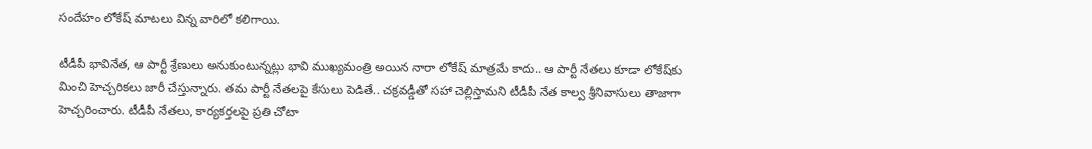సందేహం లోకేష్‌ మాటలు విన్న వారిలో కలిగాయి.

టీడీపీ భావినేత, ఆ పార్టీ శ్రేణులు అనుకుంటున్నట్లు భావి ముఖ్యమంత్రి అయిన నారా లోకేష్‌ మాత్రమే కాదు.. ఆ పార్టీ నేతలు కూడా లోకేష్‌కు మించి హెచ్చరికలు జారీ చేస్తున్నారు. తమ పార్టీ నేతలపై కేసులు పెడితే.. చక్రవడ్డీతో సహా చెల్లిస్తామని టీడీపీ నేత కాల్వ శ్రీనివాసులు తాజాగా హెచ్చరించారు. టీడీపీ నేతలు, కార్యకర్తలపై ప్రతి చోటా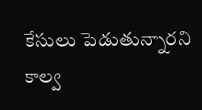కేసులు పెడుతున్నారని కాల్వ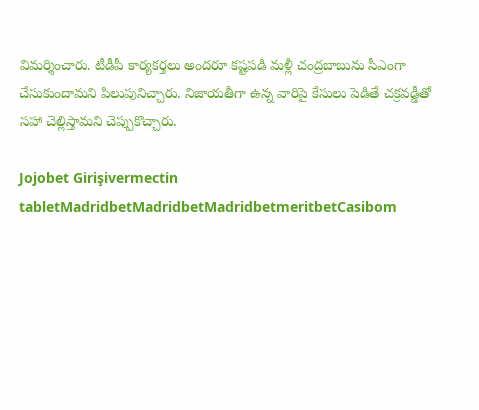విమర్శించారు. టీడీపీ కార్యకర్తలు అందరూ కష్టపడి మళ్లీ చంద్రబాబును సీఎంగా చేసుకుందామని పిలుపునిచ్చారు. నిజాయతీగా ఉన్న వారిపై కేసులు పెడితే చక్రవడ్డీతో సహా చెల్లిస్తామని చెప్పుకొచ్చారు.

Jojobet Girişivermectin tabletMadridbetMadridbetMadridbetmeritbetCasibom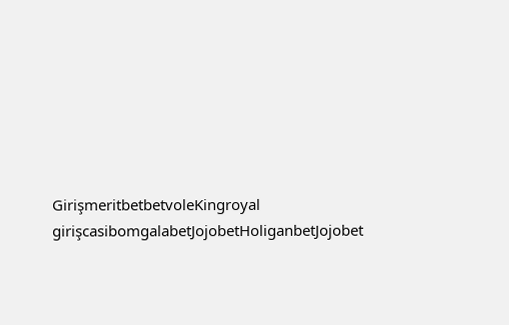GirişmeritbetbetvoleKingroyal girişcasibomgalabetJojobetHoliganbetJojobet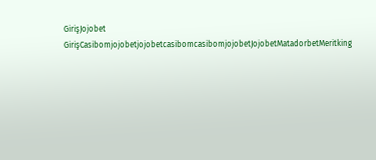GirişJojobet GirişCasibomjojobetjojobetcasibomcasibomjojobetJojobetMatadorbetMeritking